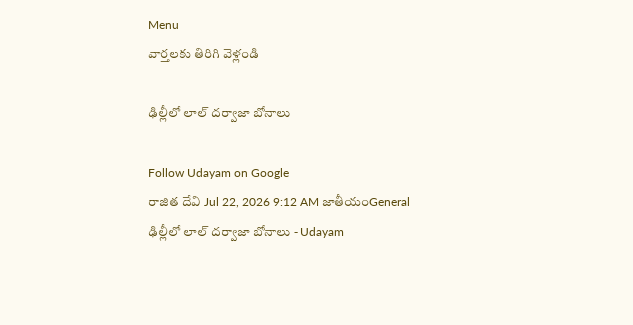Menu
వార్తలకు తిరిగి వెళ్లండి

ఢిల్లీలో లాల్ దర్వాజా బోనాలు

Follow Udayam on Google
రాజిత దేవి Jul 22, 2026 9:12 AM జాతీయంGeneral
ఢిల్లీలో లాల్ దర్వాజా బోనాలు - Udayam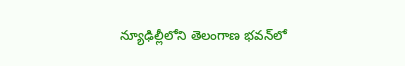న్యూఢిల్లీలోని తెలంగాణ భవన్‌లో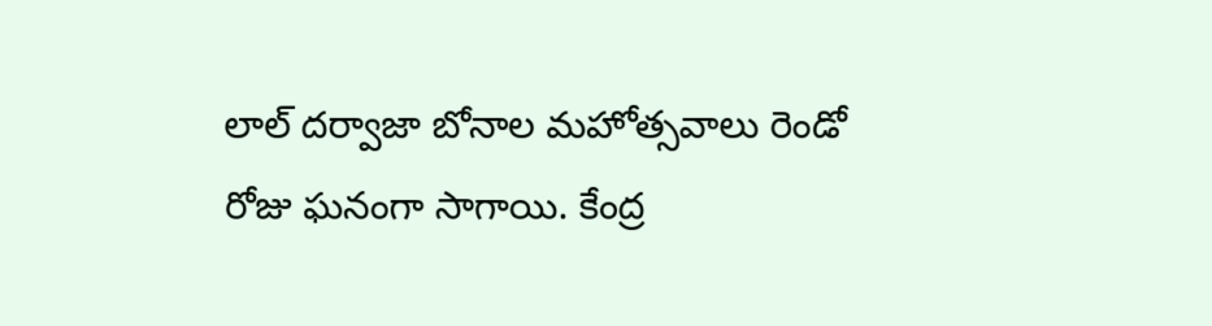లాల్‌ దర్వాజా బోనాల మహోత్సవాలు రెండో రోజు ఘనంగా సాగాయి. కేంద్ర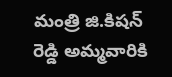మంత్రి జి.కిషన్ రెడ్డి అమ్మవారికి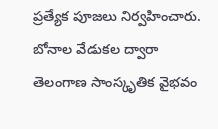ప్రత్యేక పూజలు నిర్వహించారు. బోనాల వేడుకల ద్వారా తెలంగాణ సాంస్కృతిక వైభవం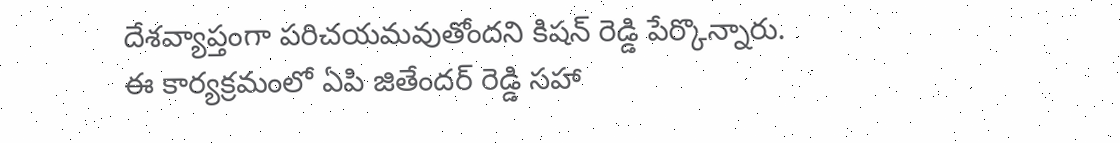దేశవ్యాప్తంగా పరిచయమవుతోందని కిషన్ రెడ్డి పేర్కొన్నారు. ఈ కార్యక్రమంలో ఏపి జితేందర్ రెడ్డి సహా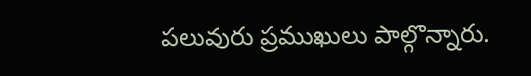పలువురు ప్రముఖులు పాల్గొన్నారు.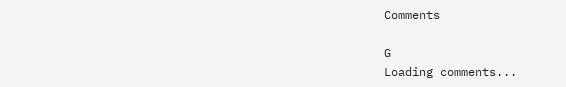Comments

G
Loading comments...